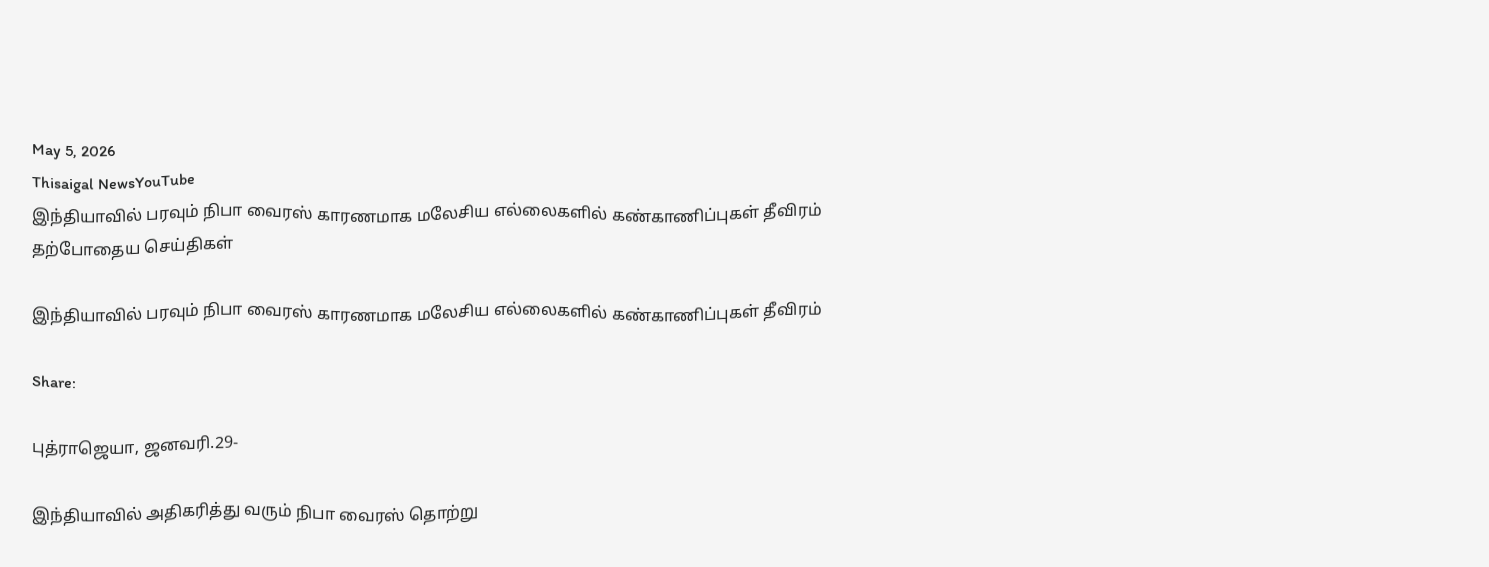May 5, 2026
Thisaigal NewsYouTube
இந்தியாவில் பரவும் நிபா வைரஸ் காரணமாக மலேசிய எல்லைகளில் கண்காணிப்புகள் தீவிரம்
தற்போதைய செய்திகள்

இந்தியாவில் பரவும் நிபா வைரஸ் காரணமாக மலேசிய எல்லைகளில் கண்காணிப்புகள் தீவிரம்

Share:

புத்ராஜெயா, ஜனவரி.29-

இந்தியாவில் அதிகரித்து வரும் நிபா வைரஸ் தொற்று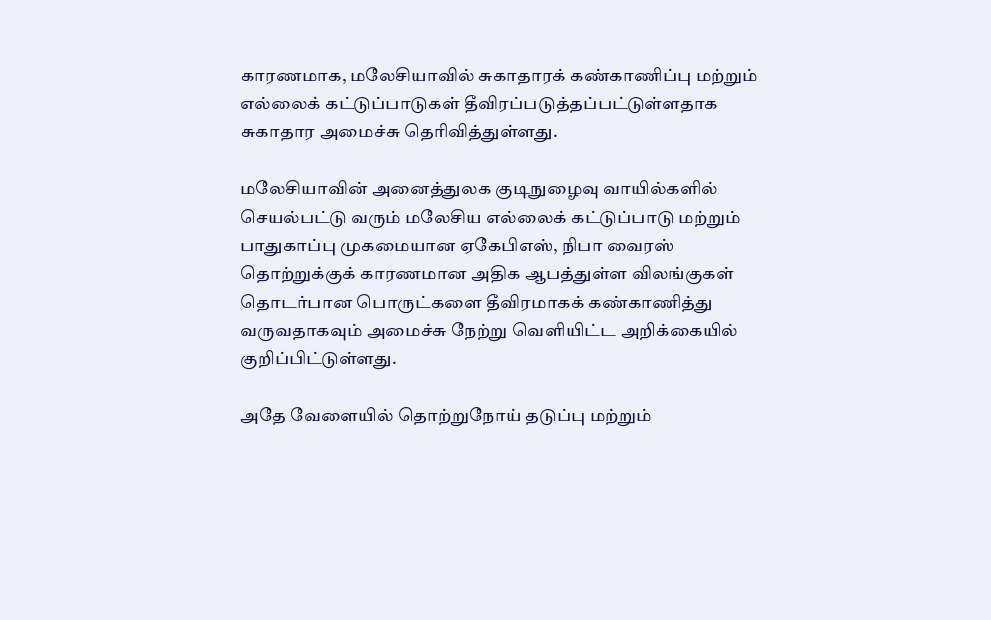காரணமாக, மலேசியாவில் சுகாதாரக் கண்காணிப்பு மற்றும் எல்லைக் கட்டுப்பாடுகள் தீவிரப்படுத்தப்பட்டுள்ளதாக சுகாதார அமைச்சு தெரிவித்துள்ளது.

மலேசியாவின் அனைத்துலக குடிநுழைவு வாயில்களில் செயல்பட்டு வரும் மலேசிய எல்லைக் கட்டுப்பாடு மற்றும் பாதுகாப்பு முகமையான ஏகேபிஎஸ், நிபா வைரஸ் தொற்றுக்குக் காரணமான அதிக ஆபத்துள்ள விலங்குகள் தொடர்பான பொருட்களை தீவிரமாகக் கண்காணித்து வருவதாகவும் அமைச்சு நேற்று வெளியிட்ட அறிக்கையில் குறிப்பிட்டுள்ளது.

அதே வேளையில் தொற்றுநோய் தடுப்பு மற்றும்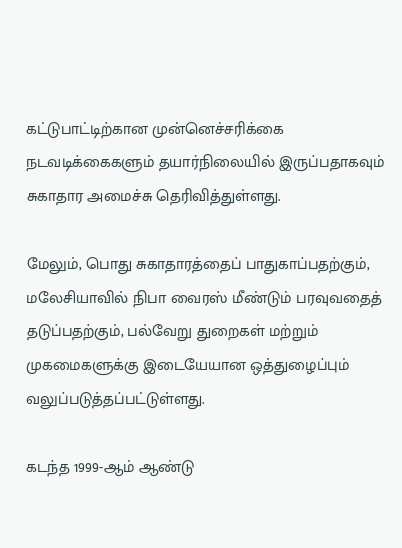கட்டுபாட்டிற்கான முன்னெச்சரிக்கை நடவடிக்கைகளும் தயார்நிலையில் இருப்பதாகவும் சுகாதார அமைச்சு தெரிவித்துள்ளது.

மேலும், பொது சுகாதாரத்தைப் பாதுகாப்பதற்கும், மலேசியாவில் நிபா வைரஸ் மீண்டும் பரவுவதைத் தடுப்பதற்கும், பல்வேறு துறைகள் மற்றும் முகமைகளுக்கு இடையேயான ஒத்துழைப்பும் வலுப்படுத்தப்பட்டுள்ளது.

கடந்த 1999-ஆம் ஆண்டு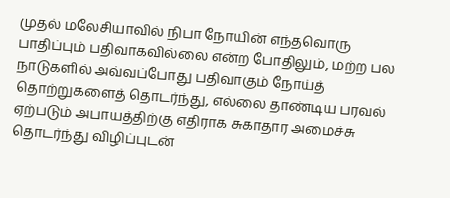முதல் மலேசியாவில் நிபா நோயின் எந்தவொரு பாதிப்பும் பதிவாகவில்லை என்ற போதிலும், மற்ற பல நாடுகளில் அவ்வப்போது பதிவாகும் நோய்த் தொற்றுகளைத் தொடர்ந்து, எல்லை தாண்டிய பரவல் ஏற்படும் அபாயத்திற்கு எதிராக சுகாதார அமைச்சு தொடர்ந்து விழிப்புடன்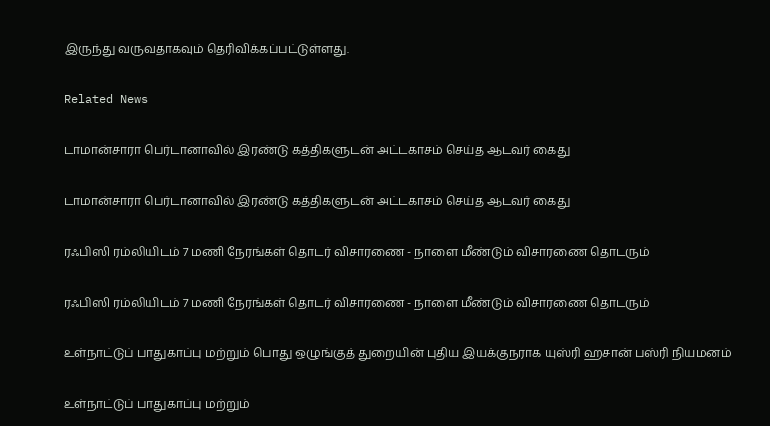இருந்து வருவதாகவும் தெரிவிக்கப்பட்டுள்ளது.

Related News

டாமான்சாரா பெர்டானாவில் இரண்டு கத்திகளுடன் அட்டகாசம் செய்த ஆடவர் கைது

டாமான்சாரா பெர்டானாவில் இரண்டு கத்திகளுடன் அட்டகாசம் செய்த ஆடவர் கைது

ரஃபிஸி ரம்லியிடம் 7 மணி நேரங்கள் தொடர் விசாரணை - நாளை மீண்டும் விசாரணை தொடரும்

ரஃபிஸி ரம்லியிடம் 7 மணி நேரங்கள் தொடர் விசாரணை - நாளை மீண்டும் விசாரணை தொடரும்

உள்நாட்டுப் பாதுகாப்பு மற்றும் பொது ஒழுங்குத் துறையின் புதிய இயக்குநராக யுஸ்ரி ஹசான் பஸ்ரி நியமனம்

உள்நாட்டுப் பாதுகாப்பு மற்றும்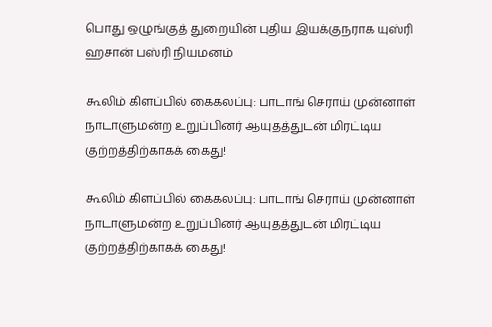பொது ஒழுங்குத் துறையின் புதிய இயக்குநராக யுஸ்ரி ஹசான் பஸ்ரி நியமனம்

கூலிம் கிளப்பில் கைகலப்பு: பாடாங் செராய் முன்னாள் நாடாளுமன்ற உறுப்பினர் ஆயுதத்துடன் மிரட்டிய குற்றத்திற்காகக் கைது!

கூலிம் கிளப்பில் கைகலப்பு: பாடாங் செராய் முன்னாள் நாடாளுமன்ற உறுப்பினர் ஆயுதத்துடன் மிரட்டிய குற்றத்திற்காகக் கைது!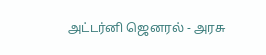அட்டர்னி ஜெனரல் - அரசு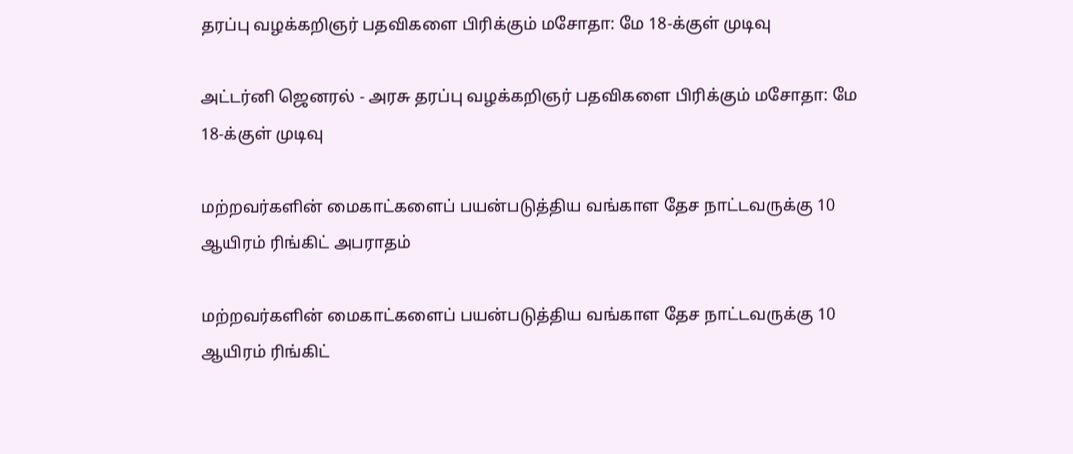தரப்பு வழக்கறிஞர் பதவிகளை பிரிக்கும் மசோதா: மே 18-க்குள் முடிவு

அட்டர்னி ஜெனரல் - அரசு தரப்பு வழக்கறிஞர் பதவிகளை பிரிக்கும் மசோதா: மே 18-க்குள் முடிவு

மற்றவர்களின் மைகாட்களைப் பயன்படுத்திய வங்காள தேச நாட்டவருக்கு 10 ஆயிரம் ரிங்கிட் அபராதம்

மற்றவர்களின் மைகாட்களைப் பயன்படுத்திய வங்காள தேச நாட்டவருக்கு 10 ஆயிரம் ரிங்கிட்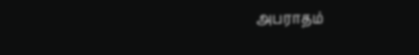அபராதம்